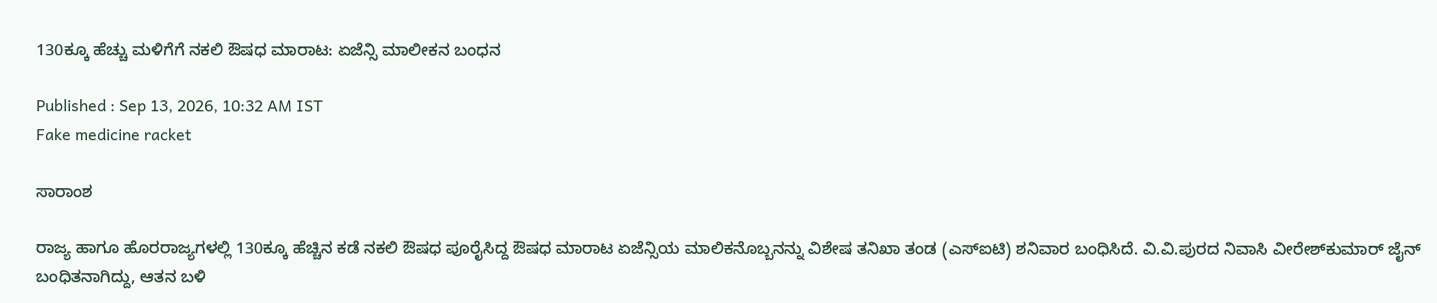130ಕ್ಕೂ ಹೆಚ್ಚು ಮಳಿಗೆಗೆ ನಕಲಿ ಔಷಧ ಮಾರಾಟ: ಏಜೆನ್ಸಿ ಮಾಲೀಕನ ಬಂಧನ

Published : Sep 13, 2026, 10:32 AM IST
Fake medicine racket

ಸಾರಾಂಶ

ರಾಜ್ಯ ಹಾಗೂ ಹೊರರಾಜ್ಯಗಳಲ್ಲಿ 130ಕ್ಕೂ ಹೆಚ್ಚಿನ ಕಡೆ ನಕಲಿ ಔಷಧ ಪೂರೈಸಿದ್ದ ಔಷಧ ಮಾರಾಟ ಏಜೆನ್ಸಿಯ ಮಾಲಿಕನೊಬ್ಬನನ್ನು ವಿಶೇಷ ತನಿಖಾ ತಂಡ (ಎಸ್ಐಟಿ) ಶನಿವಾರ ಬಂಧಿಸಿದೆ. ವಿ.ವಿ.ಪುರದ ನಿವಾಸಿ ವೀರೇಶ್‌ಕುಮಾರ್‌ ಜೈನ್‌ ಬಂಧಿತನಾಗಿದ್ದು, ಆತನ ಬಳಿ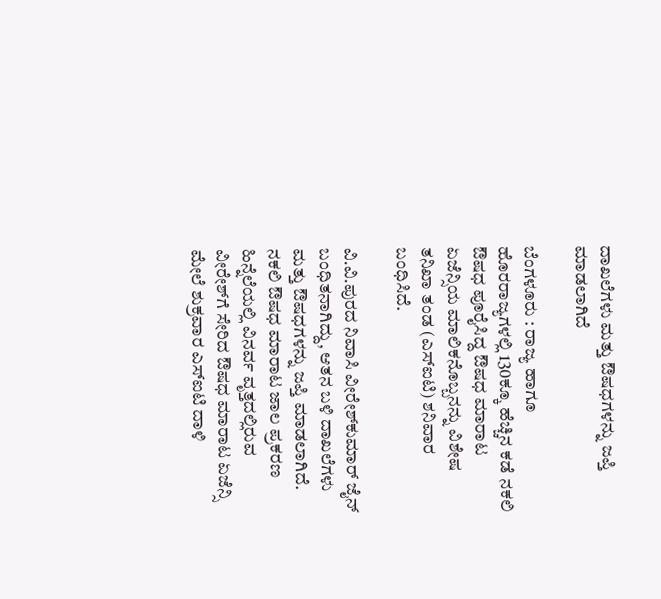ದಾಖಲೆಗಳು ಮತ್ತು ಔಷಧಗಳನ್ನು ಜಪ್ತಿ ಮಾಡಲಾಗಿದೆ

ಬೆಂಗಳೂರು : ರಾಜ್ಯ ಹಾಗೂ ಹೊರರಾಜ್ಯಗಳಲ್ಲಿ 130ಕ್ಕೂ ಹೆಚ್ಚಿನ ಕಡೆ ನಕಲಿ ಔಷಧ ಪೂರೈಸಿದ್ದ ಔಷಧ ಮಾರಾಟ ಏಜೆನ್ಸಿಯ ಮಾಲಿಕನೊಬ್ಬನನ್ನು ವಿಶೇಷ ತನಿಖಾ ತಂಡ (ಎಸ್ಐಟಿ) ಶನಿವಾರ ಬಂಧಿಸಿದೆ.

ವಿ.ವಿ.ಪುರದ ನಿವಾಸಿ ವೀರೇಶ್‌ಕುಮಾರ್‌ ಜೈನ್‌ ಬಂಧಿತನಾಗಿದ್ದು, ಆತನ ಬಳಿ ದಾಖಲೆಗಳು ಮತ್ತು ಔಷಧಗಳನ್ನು ಜಪ್ತಿ ಮಾಡಲಾಗಿದೆ. ನಕಲಿ ಔಷಧ ಮಾರಾಟ ಜಾಲ ಪ್ರಕರಣ ಹಿನ್ನೆಲೆಯಲ್ಲಿ ವಿನರ್ವ ವೃತ್ತದಲ್ಲಿರುವ ವೀರೇಶ್‌ಗೆ ಸೇರಿದ ಔಷಧ ಮಾರಾಟ ಏಜೆನ್ಸಿ ಮೇಲೆ ಶುಕ್ರವಾರ ಎಸ್‌ಐಟಿ ದಾಳಿ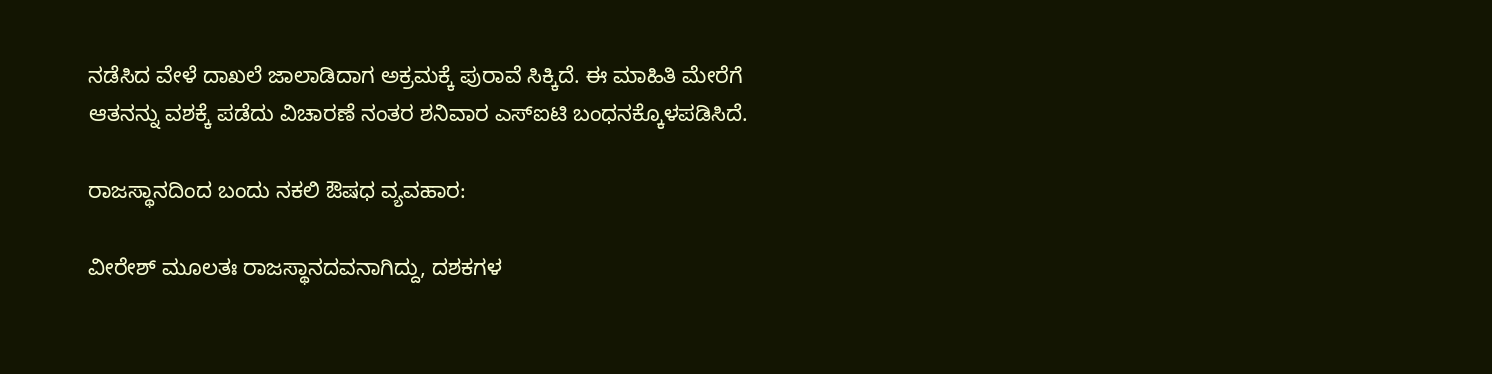ನಡೆಸಿದ ವೇಳೆ ದಾಖಲೆ ಜಾಲಾಡಿದಾಗ ಅಕ್ರಮಕ್ಕೆ ಪುರಾವೆ ಸಿಕ್ಕಿದೆ. ಈ ಮಾಹಿತಿ ಮೇರೆಗೆ ಆತನನ್ನು ವಶಕ್ಕೆ ಪಡೆದು ವಿಚಾರಣೆ ನಂತರ ಶನಿವಾರ ಎಸ್‌ಐಟಿ ಬಂಧನಕ್ಕೊಳಪಡಿಸಿದೆ.

ರಾಜಸ್ಥಾನದಿಂದ ಬಂದು ನಕಲಿ ಔಷಧ ವ್ಯವಹಾರ:

ವೀರೇಶ್ ಮೂಲತಃ ರಾಜಸ್ಥಾನದವನಾಗಿದ್ದು, ದಶಕಗಳ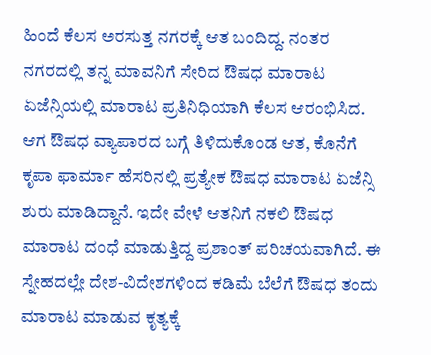ಹಿಂದೆ ಕೆಲಸ ಅರಸುತ್ತ ನಗರಕ್ಕೆ ಆತ ಬಂದಿದ್ದ. ನಂತರ ನಗರದಲ್ಲಿ ತನ್ನ ಮಾವನಿಗೆ ಸೇರಿದ ಔಷಧ ಮಾರಾಟ ಏಜೆನ್ಸಿಯಲ್ಲಿ ಮಾರಾಟ ಪ್ರತಿನಿಧಿಯಾಗಿ ಕೆಲಸ ಆರಂಭಿಸಿದ. ಆಗ ಔಷಧ ವ್ಯಾಪಾರದ ಬಗ್ಗೆ ತಿಳಿದುಕೊಂಡ ಆತ, ಕೊನೆಗೆ ಕೃಪಾ ಫಾರ್ಮಾ ಹೆಸರಿನಲ್ಲಿ ಪ್ರತ್ಯೇಕ ಔಷಧ ಮಾರಾಟ ಏಜೆನ್ಸಿ ಶುರು ಮಾಡಿದ್ದಾನೆ. ಇದೇ ವೇಳೆ ಆತನಿಗೆ ನಕಲಿ ಔಷಧ ಮಾರಾಟ ದಂಧೆ ಮಾಡುತ್ತಿದ್ದ ಪ್ರಶಾಂತ್ ಪರಿಚಯವಾಗಿದೆ. ಈ ಸ್ನೇಹದಲ್ಲೇ ದೇಶ-ವಿದೇಶಗಳಿಂದ ಕಡಿಮೆ ಬೆಲೆಗೆ ಔಷಧ ತಂದು ಮಾರಾಟ ಮಾಡುವ ಕೃತ್ಯಕ್ಕೆ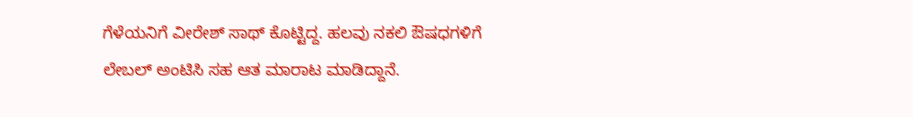ಗೆಳೆಯನಿಗೆ ವೀರೇಶ್ ಸಾಥ್ ಕೊಟ್ಟಿದ್ದ. ಹಲವು ನಕಲಿ ಔಷಧಗಳಿಗೆ ಲೇಬಲ್ ಅಂಟಿಸಿ ಸಹ ಆತ ಮಾರಾಟ ಮಾಡಿದ್ದಾನೆ.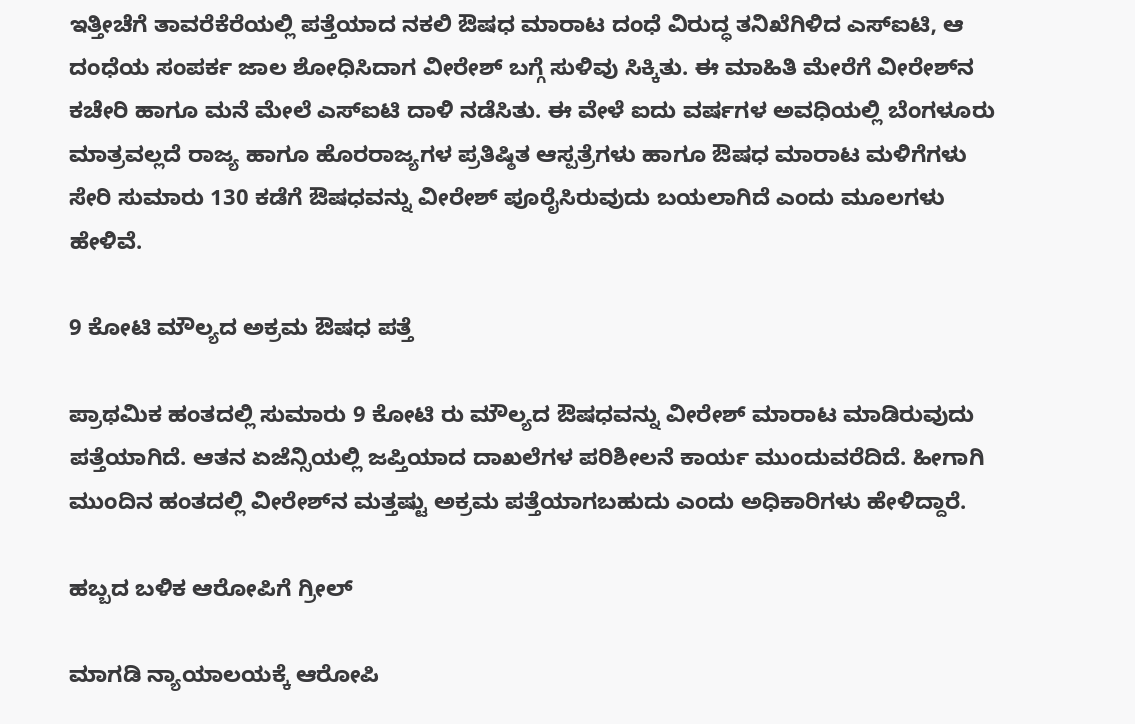ಇತ್ತೀಚೆಗೆ ತಾವರೆಕೆರೆಯಲ್ಲಿ ಪತ್ತೆಯಾದ ನಕಲಿ ಔಷಧ ಮಾರಾಟ ದಂಧೆ ವಿರುದ್ಧ ತನಿಖೆಗಿಳಿದ ಎಸ್‌ಐಟಿ, ಆ ದಂಧೆಯ ಸಂಪರ್ಕ ಜಾಲ ಶೋಧಿಸಿದಾಗ ವೀರೇಶ್ ಬಗ್ಗೆ ಸುಳಿವು ಸಿಕ್ಕಿತು. ಈ ಮಾಹಿತಿ ಮೇರೆಗೆ ವೀರೇಶ್‌ನ ಕಚೇರಿ ಹಾಗೂ ಮನೆ ಮೇಲೆ ಎಸ್‌ಐಟಿ ದಾಳಿ ನಡೆಸಿತು. ಈ ವೇಳೆ ಐದು ವರ್ಷಗಳ ಅವಧಿಯಲ್ಲಿ ಬೆಂಗಳೂರು ಮಾತ್ರವಲ್ಲದೆ ರಾಜ್ಯ ಹಾಗೂ ಹೊರರಾಜ್ಯಗಳ ಪ್ರತಿಷ್ಠಿತ ಆಸ್ಪತ್ರೆಗಳು ಹಾಗೂ ಔಷಧ ಮಾರಾಟ ಮಳಿಗೆಗಳು ಸೇರಿ ಸುಮಾರು 130 ಕಡೆಗೆ ಔಷಧವನ್ನು ವೀರೇಶ್ ಪೂರೈಸಿರುವುದು ಬಯಲಾಗಿದೆ ಎಂದು ಮೂಲಗಳು ಹೇಳಿವೆ.

9 ಕೋಟಿ ಮೌಲ್ಯದ ಅಕ್ರಮ ಔಷಧ ಪತ್ತೆ

ಪ್ರಾಥಮಿಕ ಹಂತದಲ್ಲಿ ಸುಮಾರು 9 ಕೋಟಿ ರು ಮೌಲ್ಯದ ಔಷಧವನ್ನು ವೀರೇಶ್ ಮಾರಾಟ ಮಾಡಿರುವುದು ಪತ್ತೆಯಾಗಿದೆ. ಆತನ ಏಜೆನ್ಸಿಯಲ್ಲಿ ಜಪ್ತಿಯಾದ ದಾಖಲೆಗಳ ಪರಿಶೀಲನೆ ಕಾರ್ಯ ಮುಂದುವರೆದಿದೆ. ಹೀಗಾಗಿ ಮುಂದಿನ ಹಂತದಲ್ಲಿ ವೀರೇಶ್‌ನ ಮತ್ತಷ್ಟು ಅಕ್ರಮ ಪತ್ತೆಯಾಗಬಹುದು ಎಂದು ಅಧಿಕಾರಿಗಳು ಹೇಳಿದ್ದಾರೆ.

ಹಬ್ಬದ ಬಳಿಕ ಆರೋಪಿಗೆ ಗ್ರೀಲ್

ಮಾಗಡಿ ನ್ಯಾಯಾಲಯಕ್ಕೆ ಆರೋಪಿ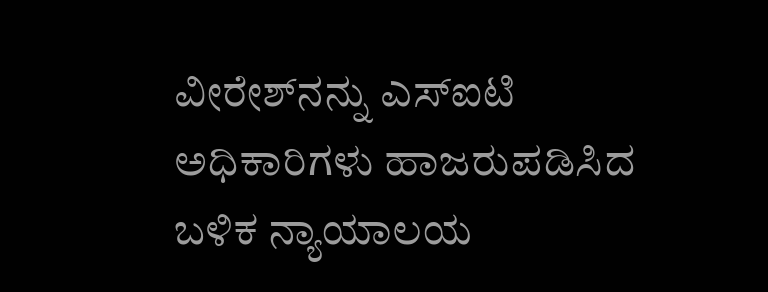ವೀರೇಶ್‌ನನ್ನು ಎಸ್‌ಐಟಿ ಅಧಿಕಾರಿಗಳು ಹಾಜರುಪಡಿಸಿದ ಬಳಿಕ ನ್ಯಾಯಾಲಯ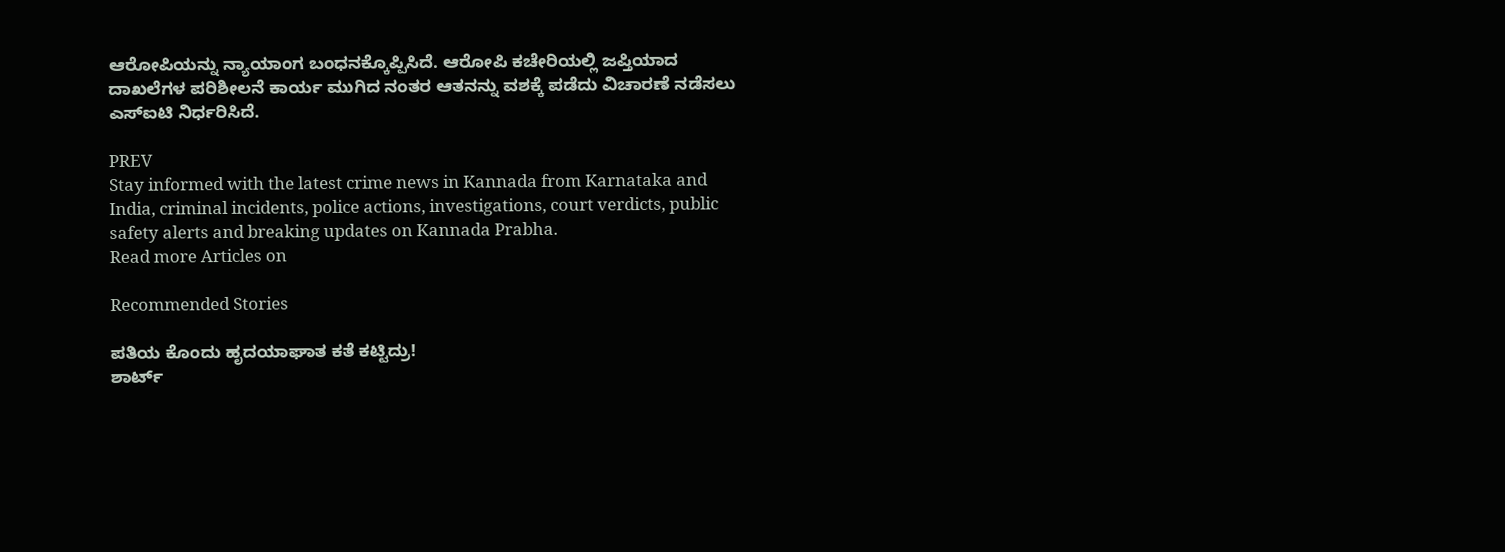ಆರೋಪಿಯನ್ನು ನ್ಯಾಯಾಂಗ ಬಂಧನಕ್ಕೊಪ್ಪಿಸಿದೆ. ಆರೋಪಿ ಕಚೇರಿಯಲ್ಲಿ ಜಪ್ತಿಯಾದ ದಾಖಲೆಗಳ ಪರಿಶೀಲನೆ ಕಾರ್ಯ ಮುಗಿದ ನಂತರ ಆತನನ್ನು ವಶಕ್ಕೆ ಪಡೆದು ವಿಚಾರಣೆ ನಡೆಸಲು ಎಸ್‌ಐಟಿ ನಿರ್ಧರಿಸಿದೆ.

PREV
Stay informed with the latest crime news in Kannada from Karnataka and India, criminal incidents, police actions, investigations, court verdicts, public safety alerts and breaking updates on Kannada Prabha.
Read more Articles on

Recommended Stories

ಪತಿಯ ಕೊಂದು ಹೃದಯಾಘಾತ ಕತೆ ಕಟ್ಟಿದ್ರು!
ಶಾರ್ಟ್‌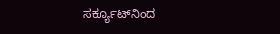ಸರ್ಕ್ಯೂಟ್‌ನಿಂದ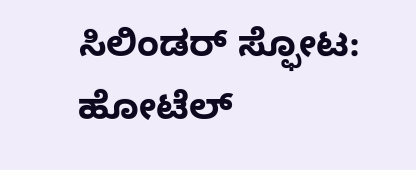ಸಿಲಿಂಡರ್ ಸ್ಫೋಟ: ಹೋಟೆಲ್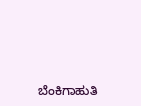ಬೆಂಕಿಗಾಹುತಿ